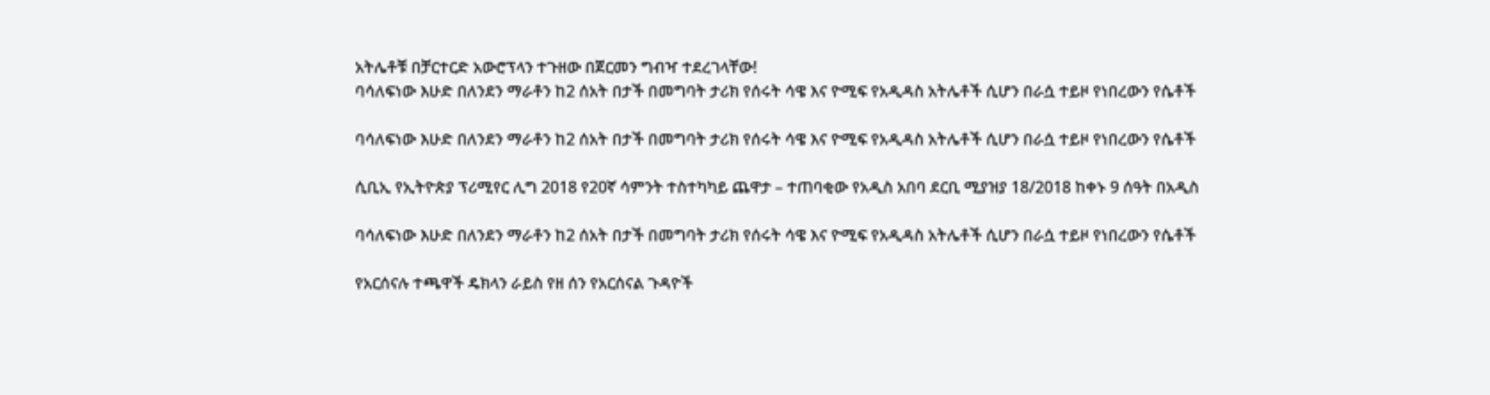አትሌቶቹ በቻርተርድ አውሮፕላን ተጉዘው በጀርመን ግብዣ ተደረገላቸው!
ባሳለፍነው እሁድ በለንደን ማራቶን ከ2 ሰአት በታች በመግባት ታሪክ የሰሩት ሳዌ እና ዮሚፍ የአዲዳስ አትሌቶች ሲሆን በራሷ ተይዞ የነበረውን የሴቶች

ባሳለፍነው እሁድ በለንደን ማራቶን ከ2 ሰአት በታች በመግባት ታሪክ የሰሩት ሳዌ እና ዮሚፍ የአዲዳስ አትሌቶች ሲሆን በራሷ ተይዞ የነበረውን የሴቶች

ሲቢኢ የኢትዮጵያ ፕሪሚየር ሊግ 2018 የ20ኛ ሳምንት ተስተካካይ ጨዋታ – ተጠባቂው የአዲስ አበባ ደርቢ ሚያዝያ 18/2018 ከቀኑ 9 ሰዓት በአዲስ

ባሳለፍነው እሁድ በለንደን ማራቶን ከ2 ሰአት በታች በመግባት ታሪክ የሰሩት ሳዌ እና ዮሚፍ የአዲዳስ አትሌቶች ሲሆን በራሷ ተይዞ የነበረውን የሴቶች

የአርሰናሉ ተጫዋች ዴክላን ራይስ የዘ ሰን የአርሰናል ጉዳዮች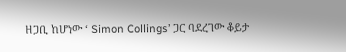ዘጋቢ ከሆነው ‘ Simon Collings’ ጋር ባደረገው ቆይታ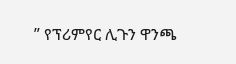” የፕሪምየር ሊጉን ዋንጫ